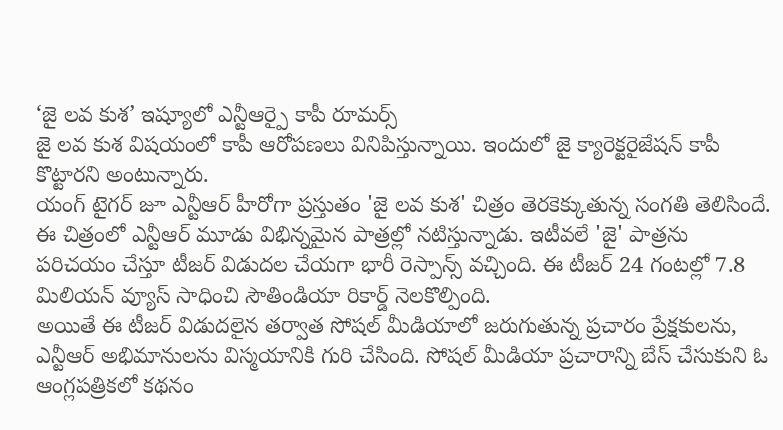‘జై లవ కుశ’ ఇష్యూలో ఎన్టీఆర్పై కాపీ రూమర్స్
జై లవ కుశ విషయంలో కాపీ ఆరోపణలు వినిపిస్తున్నాయి. ఇందులో జై క్యారెక్టరైజేషన్ కాపీ కొట్టారని అంటున్నారు.
యంగ్ టైగర్ జూ ఎన్టీఆర్ హీరోగా ప్రస్తుతం 'జై లవ కుశ' చిత్రం తెరకెక్కుతున్న సంగతి తెలిసిందే. ఈ చిత్రంలో ఎన్టీఆర్ మూడు విభిన్నమైన పాత్రల్లో నటిస్తున్నాడు. ఇటీవలే 'జై' పాత్రను పరిచయం చేస్తూ టీజర్ విడుదల చేయగా భారీ రెస్పాన్స్ వచ్చింది. ఈ టీజర్ 24 గంటల్లో 7.8 మిలియన్ వ్యూస్ సాధించి సౌతిండియా రికార్డ్ నెలకొల్పింది.
అయితే ఈ టీజర్ విడుదలైన తర్వాత సోషల్ మీడియాలో జరుగుతున్న ప్రచారం ప్రేక్షకులను, ఎన్టీఆర్ అభిమానులను విస్మయానికి గురి చేసింది. సోషల్ మీడియా ప్రచారాన్ని బేస్ చేసుకుని ఓ ఆంగ్లపత్రికలో కథనం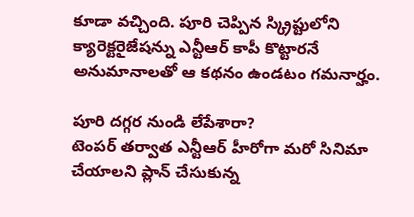కూడా వచ్చింది. పూరి చెప్పిన స్క్రిప్టులోని క్యారెక్టరైజేషన్ను ఎన్టీఆర్ కాపీ కొట్టారనే అనుమానాలతో ఆ కథనం ఉండటం గమనార్హం.

పూరి దగ్గర నుండి లేపేశారా?
టెంపర్ తర్వాత ఎన్టీఆర్ హీరోగా మరో సినిమా చేయాలని ప్లాన్ చేసుకున్న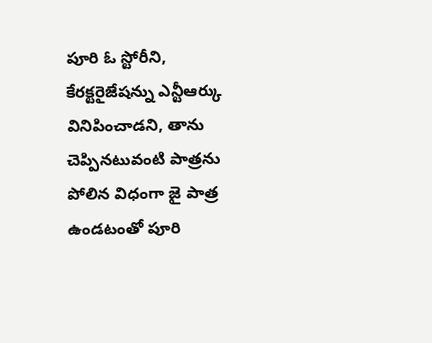పూరి ఓ స్టోరీని, కేరక్టరైజేషన్ను ఎన్టీఆర్కు వినిపించాడని, తాను చెప్పినటువంటి పాత్రను పోలిన విధంగా జై పాత్ర ఉండటంతో పూరి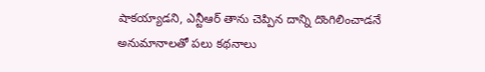షాకయ్యాడని, ఎన్టీఆర్ తాను చెప్పిన దాన్ని దొంగిలించాడనే అనుమానాలతో పలు కథనాలు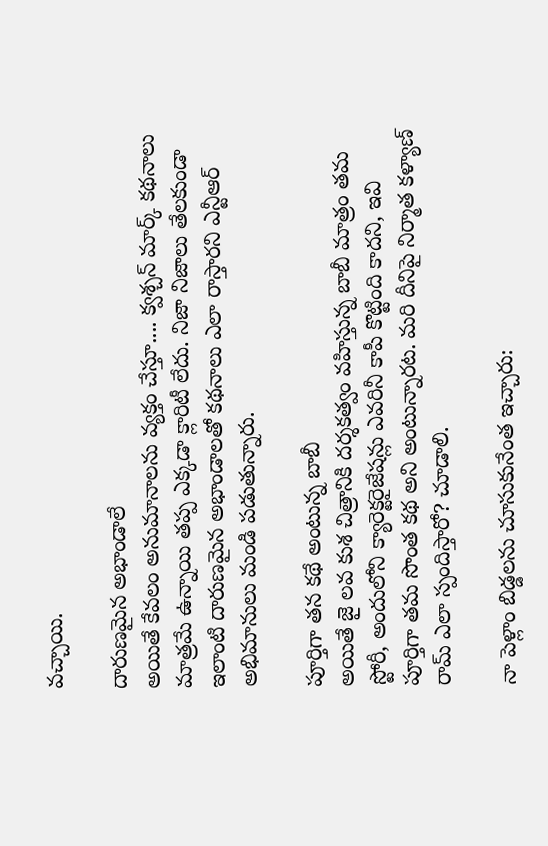వచ్చాయి.

దారుణమైన అభాండాలే
అయితే కేవలం అనుమానాలను వ్యక్తం చేస్తూ.... క్వశ్చన్ మార్క్ కథనాలు మాత్రమే ఉన్నాయి తప్ప ఎక్కడా క్లారిటీ లేదు. నిజా నిజాలు తేలకుండా ఇలాంటి దారుణమైన అభాండాలతో కథనాలు ఎలా రాస్తారని ఎన్టీఆర్ అభిమానులు మండి పడుతున్నారు.

పూర్తిగా తన కథే అంటున్న బాబీ
అయితే జై లవ కుశ చిత్రానికి దర్శకత్వం వహిస్తున్న బాబీ మాత్రం తమ స్టోరీ, అందులోని క్యారెక్టరైజేషన్లు ఎవరినీ కాపీ కొట్టింది కాదని, ఇవి పూర్తిగా తమ సొంత కథ అని అంటున్నారట. మరి దీనిపై నిర్మాత కళ్యాణ్ రామ్ ఎలా స్పందిస్తారో? చూడాలి.

నా పెళ్లాం బిడ్డలను చూసుకునేంత ఇచ్చారు: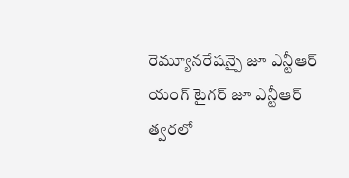రెమ్యూనరేషన్పై జూ ఎన్టీఆర్
యంగ్ టైగర్ జూ ఎన్టీఆర్ త్వరలో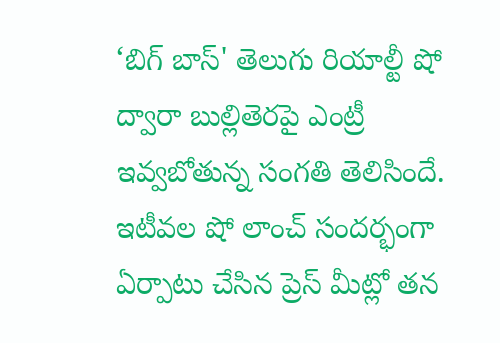‘బిగ్ బాస్' తెలుగు రియాల్టీ షో ద్వారా బుల్లితెరపై ఎంట్రీ ఇవ్వబోతున్న సంగతి తెలిసిందే. ఇటీవల షో లాంచ్ సందర్భంగా ఏర్పాటు చేసిన ప్రెస్ మీట్లో తన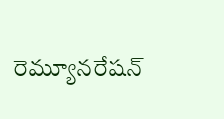రెమ్యూనరేషన్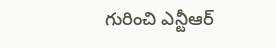గురించి ఎన్టీఆర్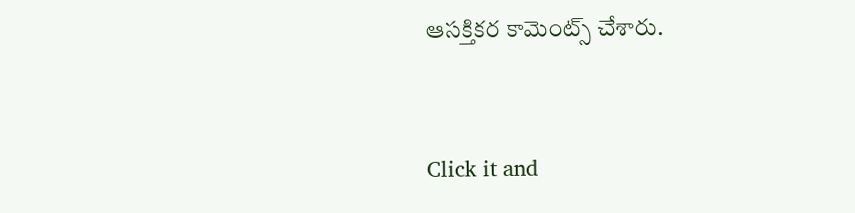ఆసక్తికర కామెంట్స్ చేశారు.


Click it and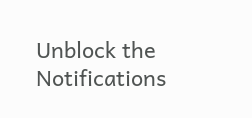Unblock the Notifications